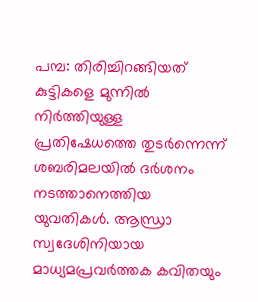പമ്പ: തിരിച്ചിറങ്ങിയത് കുട്ടികളെ മുന്നിൽ നിർത്തിയുള്ള പ്രതിഷേധത്തെ തുടർന്നെന്ന് ശബരിമലയിൽ ദർശനം നടത്താനെത്തിയ യുവതികൾ. ആന്ധ്രാ സ്വദേശിനിയായ മാധ്യമപ്രവർത്തക കവിതയും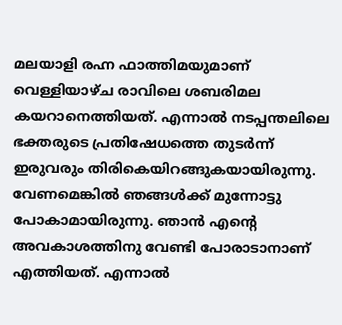മലയാളി രഹ്ന ഫാത്തിമയുമാണ് വെള്ളിയാഴ്ച രാവിലെ ശബരിമല കയറാനെത്തിയത്. എന്നാൽ നടപ്പന്തലിലെ ഭക്തരുടെ പ്രതിഷേധത്തെ തുടർന്ന് ഇരുവരും തിരികെയിറങ്ങുകയായിരുന്നു. വേണമെങ്കിൽ ഞങ്ങൾക്ക് മുന്നോട്ടു പോകാമായിരുന്നു. ഞാൻ എന്റെ അവകാശത്തിനു വേണ്ടി പോരാടാനാണ് എത്തിയത്. എന്നാൽ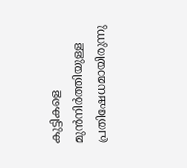കുട്ടികളെ മുൻനിർത്തിയുള്ള പ്രതിഷേധമായിരുന്നു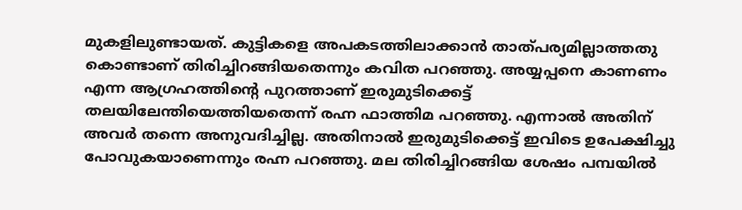മുകളിലുണ്ടായത്. കുട്ടികളെ അപകടത്തിലാക്കാൻ താത്പര്യമില്ലാത്തതു കൊണ്ടാണ് തിരിച്ചിറങ്ങിയതെന്നും കവിത പറഞ്ഞു. അയ്യപ്പനെ കാണണം എന്ന ആഗ്രഹത്തിന്റെ പുറത്താണ് ഇരുമുടിക്കെട്ട് തലയിലേന്തിയെത്തിയതെന്ന് രഹ്ന ഫാത്തിമ പറഞ്ഞു. എന്നാൽ അതിന് അവർ തന്നെ അനുവദിച്ചില്ല. അതിനാൽ ഇരുമുടിക്കെട്ട് ഇവിടെ ഉപേക്ഷിച്ചു പോവുകയാണെന്നും രഹ്ന പറഞ്ഞു. മല തിരിച്ചിറങ്ങിയ ശേഷം പമ്പയിൽ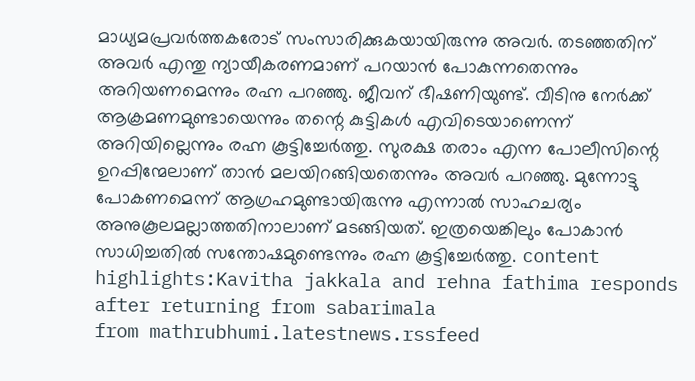മാധ്യമപ്രവർത്തകരോട് സംസാരിക്കുകയായിരുന്നു അവർ. തടഞ്ഞതിന് അവർ എന്തു ന്യായീകരണമാണ് പറയാൻ പോകുന്നതെന്നും അറിയണമെന്നും രഹ്ന പറഞ്ഞു. ജീവന് ഭീഷണിയുണ്ട്. വീടിനു നേർക്ക് ആക്രമണമുണ്ടായെന്നും തന്റെ കുട്ടികൾ എവിടെയാണെന്ന് അറിയില്ലെന്നും രഹ്ന കൂട്ടിച്ചേർത്തു. സുരക്ഷ തരാം എന്ന പോലീസിന്റെ ഉറപ്പിന്മേലാണ് താൻ മലയിറങ്ങിയതെന്നും അവർ പറഞ്ഞു. മുന്നോട്ടു പോകണമെന്ന് ആഗ്രഹമുണ്ടായിരുന്നു എന്നാൽ സാഹചര്യം അനുകൂലമല്ലാത്തതിനാലാണ് മടങ്ങിയത്. ഇത്രയെങ്കിലും പോകാൻ സാധിച്ചതിൽ സന്തോഷമുണ്ടെന്നും രഹ്ന കൂട്ടിച്ചേർത്തു. content highlights:Kavitha jakkala and rehna fathima responds after returning from sabarimala
from mathrubhumi.latestnews.rssfeed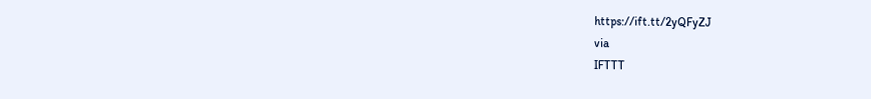https://ift.tt/2yQFyZJ
via
IFTTT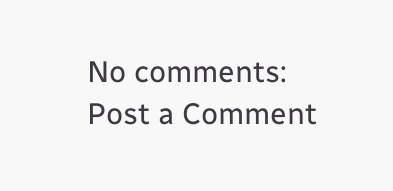No comments:
Post a Comment